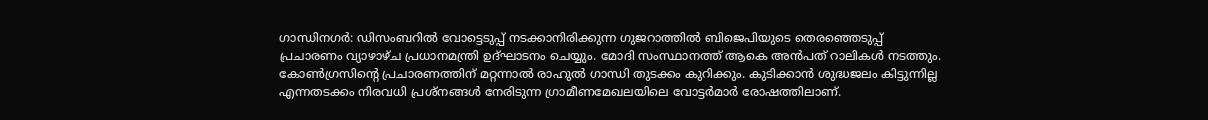ഗാന്ധിനഗര്‍: ഡിസംബറിൽ വോട്ടെടുപ്പ് നടക്കാനിരിക്കുന്ന ഗുജറാത്തിൽ ബിജെപിയുടെ തെരഞ്ഞെടുപ്പ് പ്രചാരണം വ്യാഴാഴ്ച പ്രധാനമന്ത്രി ഉദ്ഘാടനം ചെയ്യും. മോദി സംസ്ഥാനത്ത് ആകെ അൻപത് റാലികൾ നടത്തും. കോൺഗ്രസിന്റെ പ്രചാരണത്തിന് മറ്റന്നാൽ രാഹുൽ ഗാന്ധി തുടക്കം കുറിക്കും. കുടിക്കാൻ ശുദ്ധജലം കിട്ടുന്നില്ല എന്നതടക്കം നിരവധി പ്രശ്നങ്ങൾ നേരിടുന്ന ഗ്രാമീണമേഖലയിലെ വോട്ടർമാർ രോഷത്തിലാണ്.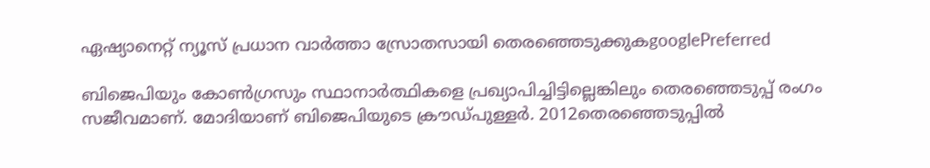ഏഷ്യാനെറ്റ് ന്യൂസ് പ്രധാന വാർത്താ സ്രോതസായി തെരഞ്ഞെടുക്കുകgooglePreferred

ബിജെപിയും കോൺഗ്രസും സ്ഥാനാർത്ഥികളെ പ്രഖ്യാപിച്ചിട്ടില്ലെങ്കിലും തെരഞ്ഞെടുപ്പ് രംഗം സജീവമാണ്. മോദിയാണ് ബിജെപിയുടെ ക്രൗഡ്പുള്ളർ. 2012തെരഞ്ഞെടുപ്പിൽ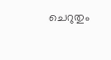ചെറുതും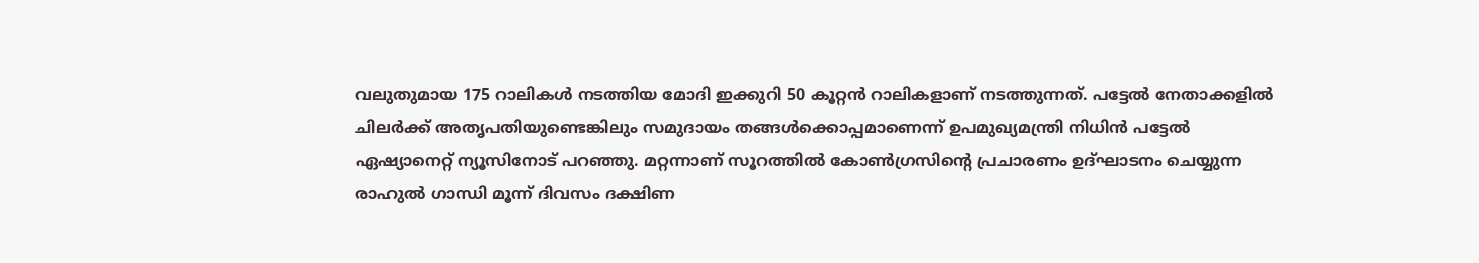വലുതുമായ 175 റാലികൾ നടത്തിയ മോദി ഇക്കുറി 50 കൂറ്റൻ റാലികളാണ് നടത്തുന്നത്. പട്ടേൽ നേതാക്കളിൽ ചിലർക്ക് അതൃപതിയുണ്ടെങ്കിലും സമുദായം തങ്ങൾക്കൊപ്പമാണെന്ന് ഉപമുഖ്യമന്ത്രി നിധിൻ പട്ടേൽ ഏഷ്യാനെറ്റ് ന്യൂസിനോട് പറഞ്ഞു. മറ്റന്നാണ് സൂറത്തിൽ കോൺഗ്രസിന്റെ പ്രചാരണം ഉദ്ഘാടനം ചെയ്യുന്ന രാഹുൽ ഗാന്ധി മൂന്ന് ദിവസം ദക്ഷിണ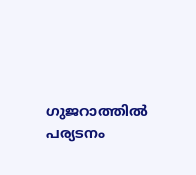ഗുജറാത്തിൽ പര്യടനം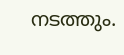നടത്തും.